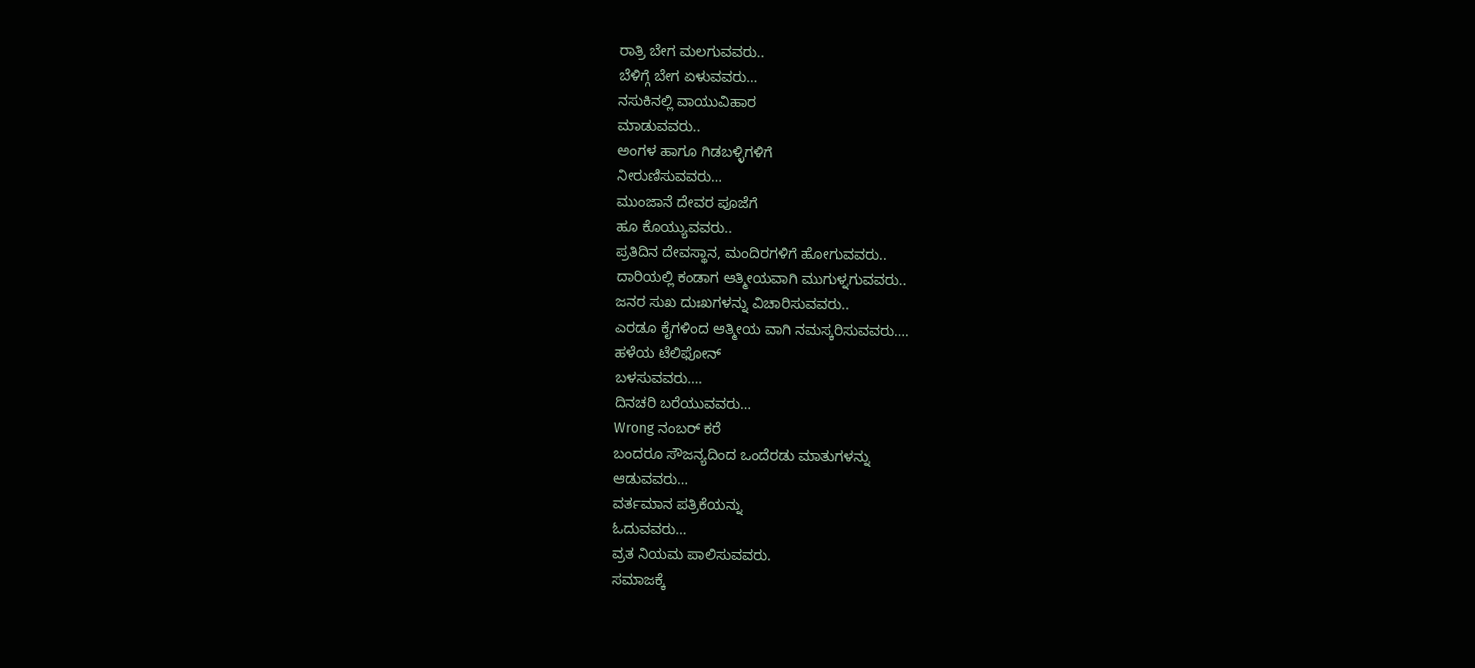ರಾತ್ರಿ ಬೇಗ ಮಲಗುವವರು..
ಬೆಳಿಗ್ಗೆ ಬೇಗ ಏಳುವವರು…
ನಸುಕಿನಲ್ಲಿ ವಾಯುವಿಹಾರ
ಮಾಡುವವರು..
ಅಂಗಳ ಹಾಗೂ ಗಿಡಬಳ್ಳಿಗಳಿಗೆ
ನೀರುಣಿಸುವವರು…
ಮುಂಜಾನೆ ದೇವರ ಪೂಜೆಗೆ
ಹೂ ಕೊಯ್ಯುವವರು..
ಪ್ರತಿದಿನ ದೇವಸ್ಥಾನ, ಮಂದಿರಗಳಿಗೆ ಹೋಗುವವರು..
ದಾರಿಯಲ್ಲಿ ಕಂಡಾಗ ಆತ್ಮೀಯವಾಗಿ ಮುಗುಳ್ನಗುವವರು..
ಜನರ ಸುಖ ದುಃಖಗಳನ್ನು ವಿಚಾರಿಸುವವರು..
ಎರಡೂ ಕೈಗಳಿಂದ ಆತ್ಮೀಯ ವಾಗಿ ನಮಸ್ಕರಿಸುವವರು….
ಹಳೆಯ ಟೆಲಿಫೋನ್
ಬಳಸುವವರು….
ದಿನಚರಿ ಬರೆಯುವವರು…
Wrong ನಂಬರ್ ಕರೆ
ಬಂದರೂ ಸೌಜನ್ಯದಿಂದ ಒಂದೆರಡು ಮಾತುಗಳನ್ನು
ಆಡುವವರು…
ವರ್ತಮಾನ ಪತ್ರಿಕೆಯನ್ನು
ಓದುವವರು…
ವ್ರತ ನಿಯಮ ಪಾಲಿಸುವವರು.
ಸಮಾಜಕ್ಕೆ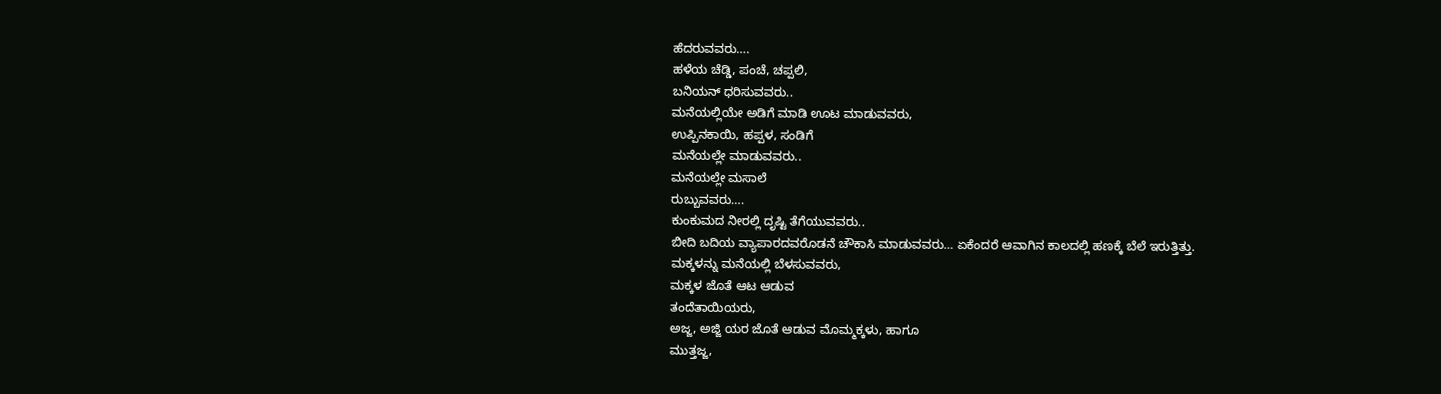ಹೆದರುವವರು….
ಹಳೆಯ ಚೆಡ್ಡಿ, ಪಂಚೆ, ಚಪ್ಪಲಿ,
ಬನಿಯನ್ ಧರಿಸುವವರು..
ಮನೆಯಲ್ಲಿಯೇ ಅಡಿಗೆ ಮಾಡಿ ಊಟ ಮಾಡುವವರು,
ಉಪ್ಪಿನಕಾಯಿ, ಹಪ್ಪಳ, ಸಂಡಿಗೆ
ಮನೆಯಲ್ಲೇ ಮಾಡುವವರು..
ಮನೆಯಲ್ಲೇ ಮಸಾಲೆ
ರುಬ್ಬುವವರು….
ಕುಂಕುಮದ ನೀರಲ್ಲಿ ದೃಷ್ಟಿ ತೆಗೆಯುವವರು..
ಬೀದಿ ಬದಿಯ ವ್ಯಾಪಾರದವರೊಡನೆ ಚೌಕಾಸಿ ಮಾಡುವವರು… ಏಕೆಂದರೆ ಆವಾಗಿನ ಕಾಲದಲ್ಲಿ ಹಣಕ್ಕೆ ಬೆಲೆ ಇರುತ್ತಿತ್ತು.
ಮಕ್ಕಳನ್ನು ಮನೆಯಲ್ಲಿ ಬೆಳಸುವವರು,
ಮಕ್ಕಳ ಜೊತೆ ಆಟ ಆಡುವ
ತಂದೆತಾಯಿಯರು,
ಅಜ್ಜ, ಅಜ್ಜಿ ಯರ ಜೊತೆ ಆಡುವ ಮೊಮ್ಮಕ್ಕಳು, ಹಾಗೂ
ಮುತ್ತಜ್ಜ,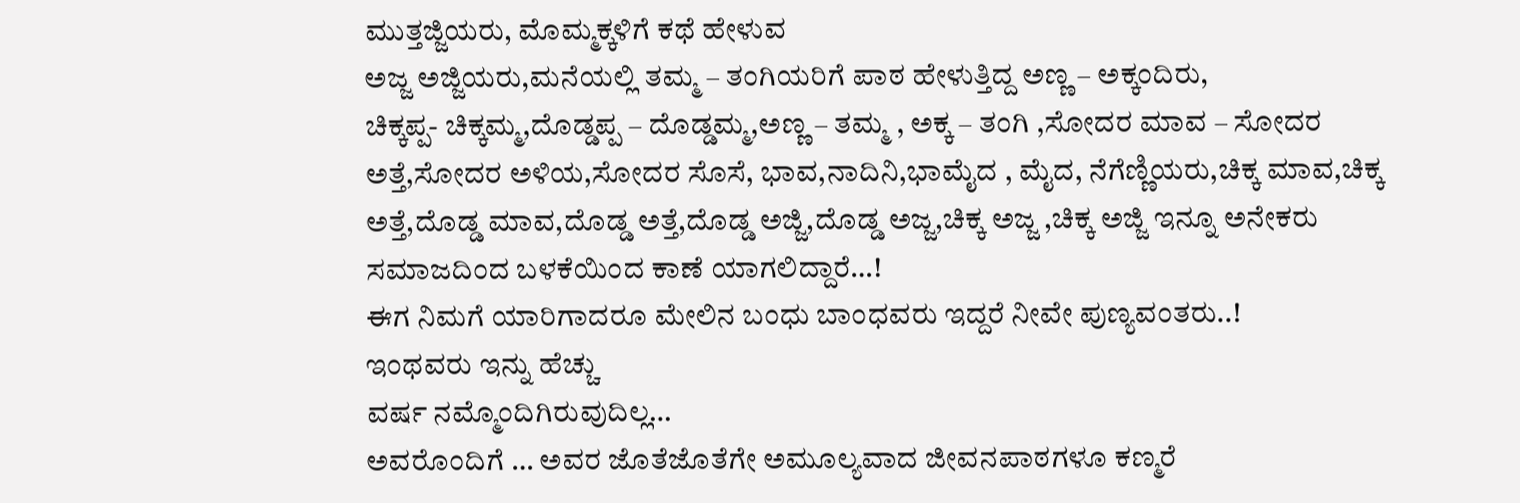ಮುತ್ತಜ್ಜಿಯರು, ಮೊಮ್ಮಕ್ಕಳಿಗೆ ಕಥೆ ಹೇಳುವ
ಅಜ್ಜ ಅಜ್ಜಿಯರು,ಮನೆಯಲ್ಲಿ ತಮ್ಮ – ತಂಗಿಯರಿಗೆ ಪಾಠ ಹೇಳುತ್ತಿದ್ದ ಅಣ್ಣ – ಅಕ್ಕಂದಿರು,
ಚಿಕ್ಕಪ್ಪ- ಚಿಕ್ಕಮ್ಮ,ದೊಡ್ಡಪ್ಪ – ದೊಡ್ಡಮ್ಮ,ಅಣ್ಣ – ತಮ್ಮ , ಅಕ್ಕ – ತಂಗಿ ,ಸೋದರ ಮಾವ – ಸೋದರ ಅತ್ತೆ,ಸೋದರ ಅಳಿಯ,ಸೋದರ ಸೊಸೆ, ಭಾವ,ನಾದಿನಿ,ಭಾಮೈದ , ಮೈದ, ನೆಗೆಣ್ಣಿಯರು,ಚಿಕ್ಕ ಮಾವ,ಚಿಕ್ಕ ಅತ್ತೆ,ದೊಡ್ಡ ಮಾವ,ದೊಡ್ಡ ಅತ್ತೆ,ದೊಡ್ಡ ಅಜ್ಜಿ,ದೊಡ್ಡ ಅಜ್ಜ,ಚಿಕ್ಕ ಅಜ್ಜ ,ಚಿಕ್ಕ ಅಜ್ಜಿ ಇನ್ನೂ ಅನೇಕರು ಸಮಾಜದಿಂದ ಬಳಕೆಯಿಂದ ಕಾಣೆ ಯಾಗಲಿದ್ದಾರೆ…!
ಈಗ ನಿಮಗೆ ಯಾರಿಗಾದರೂ ಮೇಲಿನ ಬಂಧು ಬಾಂಧವರು ಇದ್ದರೆ ನೀವೇ ಪುಣ್ಯವಂತರು..!
ಇಂಥವರು ಇನ್ನು ಹೆಚ್ಚು
ವರ್ಷ ನಮ್ಮೊಂದಿಗಿರುವುದಿಲ್ಲ…
ಅವರೊಂದಿಗೆ … ಅವರ ಜೊತೆಜೊತೆಗೇ ಅಮೂಲ್ಯವಾದ ಜೀವನಪಾಠಗಳೂ ಕಣ್ಮರೆ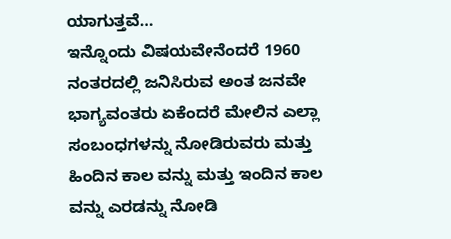ಯಾಗುತ್ತವೆ…
ಇನ್ನೊಂದು ವಿಷಯವೇನೆಂದರೆ 1960 ನಂತರದಲ್ಲಿ ಜನಿಸಿರುವ ಅಂತ ಜನವೇ ಭಾಗ್ಯವಂತರು ಏಕೆಂದರೆ ಮೇಲಿನ ಎಲ್ಲಾ ಸಂಬಂಧಗಳನ್ನು ನೋಡಿರುವರು ಮತ್ತು ಹಿಂದಿನ ಕಾಲ ವನ್ನು ಮತ್ತು ಇಂದಿನ ಕಾಲ ವನ್ನು ಎರಡನ್ನು ನೋಡಿ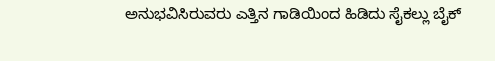ಅನುಭವಿಸಿರುವರು ಎತ್ತಿನ ಗಾಡಿಯಿಂದ ಹಿಡಿದು ಸೈಕಲ್ಲು ಬೈಕ್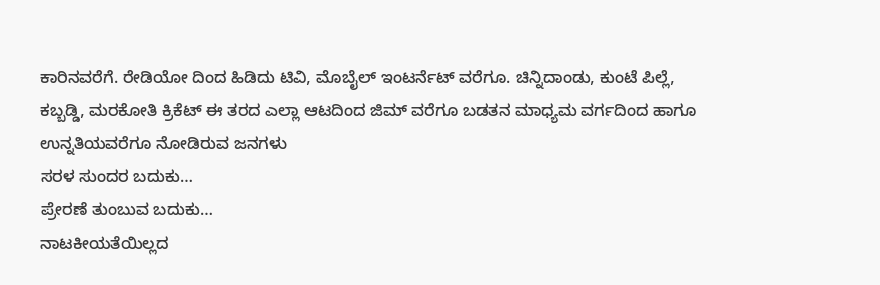ಕಾರಿನವರೆಗೆ. ರೇಡಿಯೋ ದಿಂದ ಹಿಡಿದು ಟಿವಿ, ಮೊಬೈಲ್ ಇಂಟರ್ನೆಟ್ ವರೆಗೂ. ಚಿನ್ನಿದಾಂಡು, ಕುಂಟೆ ಪಿಲ್ಲೆ, ಕಬ್ಬಡ್ಡಿ, ಮರಕೋತಿ ಕ್ರಿಕೆಟ್ ಈ ತರದ ಎಲ್ಲಾ ಆಟದಿಂದ ಜಿಮ್ ವರೆಗೂ ಬಡತನ ಮಾಧ್ಯಮ ವರ್ಗದಿಂದ ಹಾಗೂ ಉನ್ನತಿಯವರೆಗೂ ನೋಡಿರುವ ಜನಗಳು
ಸರಳ ಸುಂದರ ಬದುಕು…
ಪ್ರೇರಣೆ ತುಂಬುವ ಬದುಕು…
ನಾಟಕೀಯತೆಯಿಲ್ಲದ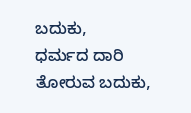ಬದುಕು,
ಧರ್ಮದ ದಾರಿ ತೋರುವ ಬದುಕು,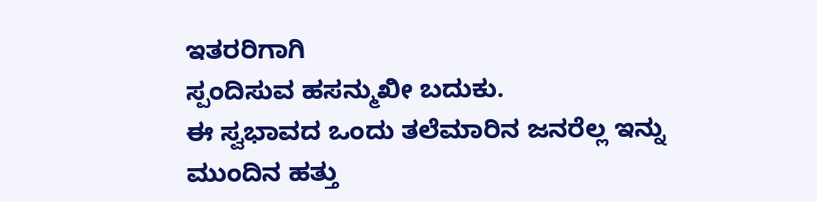ಇತರರಿಗಾಗಿ
ಸ್ಪಂದಿಸುವ ಹಸನ್ಮುಖೀ ಬದುಕು.
ಈ ಸ್ವಭಾವದ ಒಂದು ತಲೆಮಾರಿನ ಜನರೆಲ್ಲ ಇನ್ನು ಮುಂದಿನ ಹತ್ತು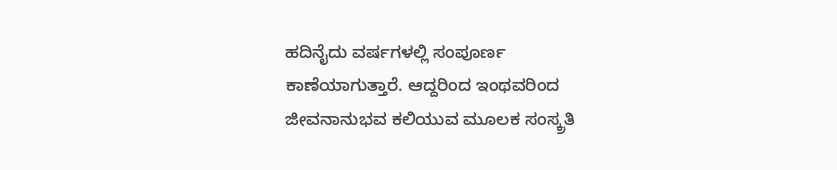ಹದಿನೈದು ವರ್ಷಗಳಲ್ಲಿ ಸಂಪೂರ್ಣ ಕಾಣೆಯಾಗುತ್ತಾರೆ. ಆದ್ದರಿಂದ ಇಂಥವರಿಂದ ಜೀವನಾನುಭವ ಕಲಿಯುವ ಮೂಲಕ ಸಂಸ್ಕ್ರತಿ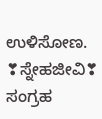ಉಳಿಸೋಣ.
❣ಸ್ನೇಹಜೀವಿ❣
ಸಂಗ್ರಹ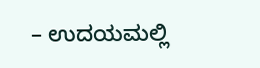– ಉದಯಮಲ್ಲಿ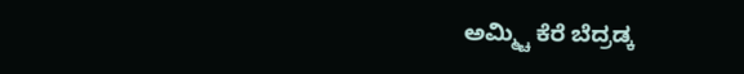ಅಮ್ಮ್ಚಿ ಕೆರೆ ಬೆದ್ರಡ್ಕ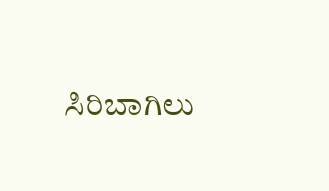ಸಿರಿಬಾಗಿಲು